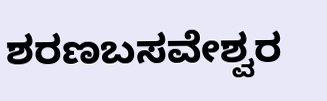ಶರಣಬಸವೇಶ್ವರ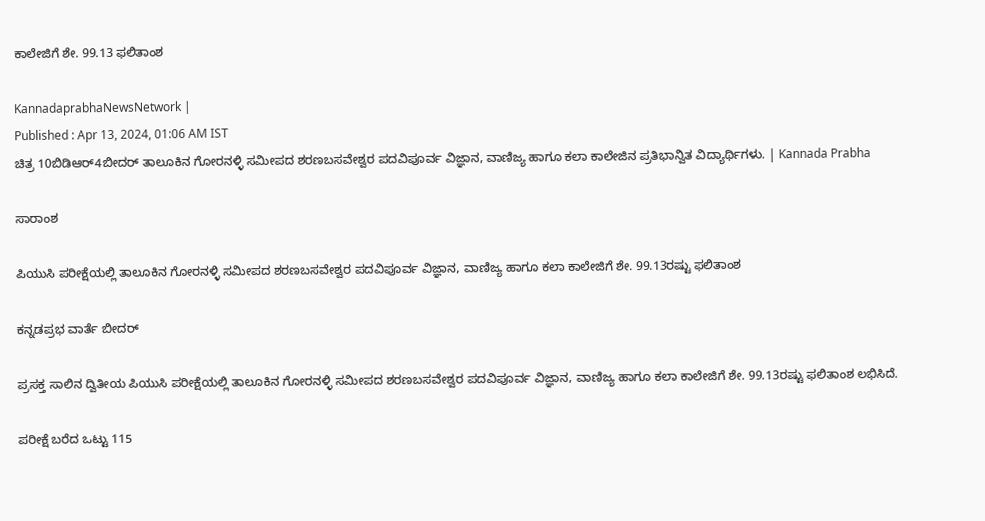ಕಾಲೇಜಿಗೆ ಶೇ. 99.13 ಫಲಿತಾಂಶ

KannadaprabhaNewsNetwork |
Published : Apr 13, 2024, 01:06 AM IST
ಚಿತ್ರ 10ಬಿಡಿಆರ್‌4ಬೀದರ್‌ ತಾಲೂಕಿನ ಗೋರನಳ್ಳಿ ಸಮೀಪದ ಶರಣಬಸವೇಶ್ವರ ಪದವಿಪೂರ್ವ ವಿಜ್ಞಾನ, ವಾಣಿಜ್ಯ ಹಾಗೂ ಕಲಾ ಕಾಲೇಜಿನ ಪ್ರತಿಭಾನ್ವಿತ ವಿದ್ಯಾರ್ಥಿಗಳು. | Kannada Prabha

ಸಾರಾಂಶ

ಪಿಯುಸಿ ಪರೀಕ್ಷೆಯಲ್ಲಿ ತಾಲೂಕಿನ ಗೋರನಳ್ಳಿ ಸಮೀಪದ ಶರಣಬಸವೇಶ್ವರ ಪದವಿಪೂರ್ವ ವಿಜ್ಞಾನ, ವಾಣಿಜ್ಯ ಹಾಗೂ ಕಲಾ ಕಾಲೇಜಿಗೆ ಶೇ. 99.13ರಷ್ಟು ಫಲಿತಾಂಶ

ಕನ್ನಡಪ್ರಭ ವಾರ್ತೆ ಬೀದರ್‌

ಪ್ರಸಕ್ತ ಸಾಲಿನ ದ್ವಿತೀಯ ಪಿಯುಸಿ ಪರೀಕ್ಷೆಯಲ್ಲಿ ತಾಲೂಕಿನ ಗೋರನಳ್ಳಿ ಸಮೀಪದ ಶರಣಬಸವೇಶ್ವರ ಪದವಿಪೂರ್ವ ವಿಜ್ಞಾನ, ವಾಣಿಜ್ಯ ಹಾಗೂ ಕಲಾ ಕಾಲೇಜಿಗೆ ಶೇ. 99.13ರಷ್ಟು ಫಲಿತಾಂಶ ಲಭಿಸಿದೆ.

ಪರೀಕ್ಷೆ ಬರೆದ ಒಟ್ಟು 115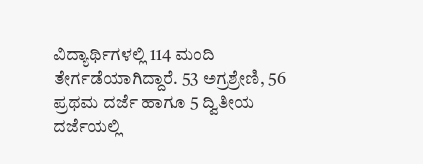ವಿದ್ಯಾರ್ಥಿಗಳಲ್ಲಿ 114 ಮಂದಿ ತೇರ್ಗಡೆಯಾಗಿದ್ದಾರೆ. 53 ಅಗ್ರಶ್ರೇಣಿ, 56 ಪ್ರಥಮ ದರ್ಜೆ ಹಾಗೂ 5 ದ್ವಿತೀಯ ದರ್ಜೆಯಲ್ಲಿ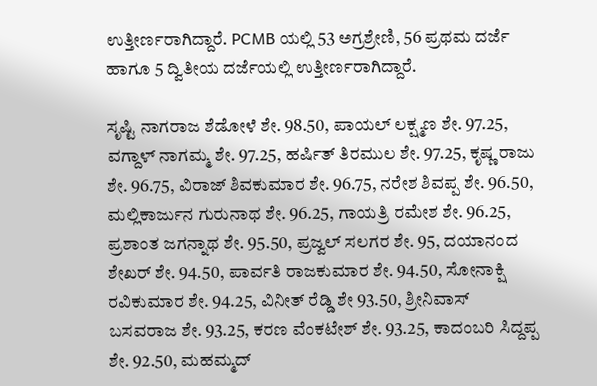ಉತ್ತೀರ್ಣರಾಗಿದ್ದಾರೆ. PCMB ಯಲ್ಲಿ 53 ಅಗ್ರಶ್ರೇಣಿ, 56 ಪ್ರಥಮ ದರ್ಜೆ ಹಾಗೂ 5 ದ್ವಿತೀಯ ದರ್ಜೆಯಲ್ಲಿ ಉತ್ತೀರ್ಣರಾಗಿದ್ದಾರೆ.

ಸೃಷ್ಟಿ ನಾಗರಾಜ ಶೆಡೋಳೆ ಶೇ. 98.50, ಪಾಯಲ್‌ ಲಕ್ಷ್ಮಣ ಶೇ. 97.25, ವಗ್ದಾಳ್‌ ನಾಗಮ್ಮ ಶೇ. 97.25, ಹರ್ಷಿತ್‌ ತಿರಮುಲ ಶೇ. 97.25, ಕೃಷ್ಣ ರಾಜು ಶೇ. 96.75, ವಿರಾಜ್‌ ಶಿವಕುಮಾರ ಶೇ. 96.75, ನರೇಶ ಶಿವಪ್ಪ ಶೇ. 96.50, ಮಲ್ಲಿಕಾರ್ಜುನ ಗುರುನಾಥ ಶೇ. 96.25, ಗಾಯತ್ರಿ ರಮೇಶ ಶೇ. 96.25, ಪ್ರಶಾಂತ ಜಗನ್ನಾಥ ಶೇ. 95.50, ಪ್ರಜ್ವಲ್‌ ಸಲಗರ ಶೇ. 95, ದಯಾನಂದ ಶೇಖರ್‌ ಶೇ. 94.50, ಪಾರ್ವತಿ ರಾಜಕುಮಾರ ಶೇ. 94.50, ಸೋನಾಕ್ಷಿ ರವಿಕುಮಾರ ಶೇ. 94.25, ವಿನೀತ್‌ ರೆಡ್ಡಿ ಶೇ 93.50, ಶ್ರೀನಿವಾಸ್‌ ಬಸವರಾಜ ಶೇ. 93.25, ಕರಣ ವೆಂಕಟೇಶ್ ಶೇ. 93.25, ಕಾದಂಬರಿ ಸಿದ್ದಪ್ಪ ಶೇ. 92.50, ಮಹಮ್ಮದ್‌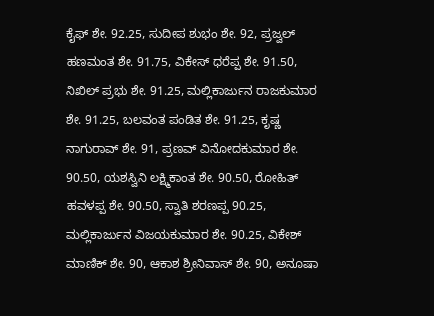ಕೈಫ್‌ ಶೇ. 92.25, ಸುದೀಪ ಶುಭಂ ಶೇ. 92, ಪ್ರಜ್ವಲ್‌ ಹಣಮಂತ ಶೇ. 91.75, ವಿಕೇಸ್‌ ಧರೆಪ್ಪ ಶೇ. 91.50, ನಿಖಿಲ್‌ ಪ್ರಭು ಶೇ. 91.25, ಮಲ್ಲಿಕಾರ್ಜುನ ರಾಜಕುಮಾರ ಶೇ. 91.25, ಬಲವಂತ ಪಂಡಿತ ಶೇ. 91.25, ಕೃಷ್ಣ ನಾಗುರಾವ್‌ ಶೇ. 91, ಪ್ರಣವ್‌ ವಿನೋದಕುಮಾರ ಶೇ. 90.50, ಯಶಸ್ವಿನಿ ಲಕ್ಷ್ಮಿಕಾಂತ ಶೇ. 90.50, ರೋಹಿತ್‌ ಹವಳಪ್ಪ ಶೇ. 90.50, ಸ್ವಾತಿ ಶರಣಪ್ಪ 90.25, ಮಲ್ಲಿಕಾರ್ಜುನ ವಿಜಯಕುಮಾರ ಶೇ. 90.25, ವಿಕೇಶ್‌ ಮಾಣಿಕ್‌ ಶೇ. 90, ಆಕಾಶ ಶ್ರೀನಿವಾಸ್‌ ಶೇ. 90, ಅನೂಷಾ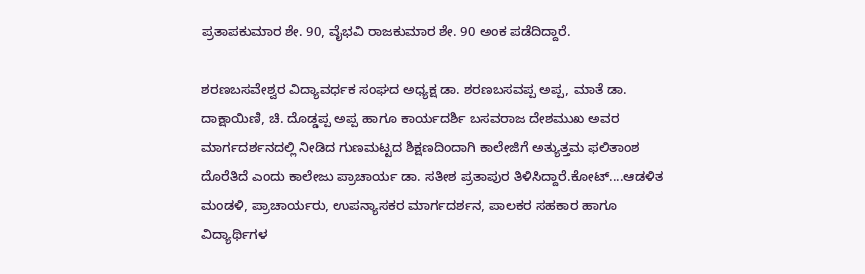ಪ್ರತಾಪಕುಮಾರ ಶೇ. 90, ವೈಭವಿ ರಾಜಕುಮಾರ ಶೇ. 90 ಅಂಕ ಪಡೆದಿದ್ದಾರೆ.

ಶರಣಬಸವೇಶ್ವರ ವಿದ್ಯಾವರ್ಧಕ ಸಂಘದ ಅಧ್ಯಕ್ಷ ಡಾ. ಶರಣಬಸವಪ್ಪ ಅಪ್ಪ, ಮಾತೆ ಡಾ. ದಾಕ್ಷಾಯಿಣಿ, ಚಿ. ದೊಡ್ಡಪ್ಪ ಅಪ್ಪ ಹಾಗೂ ಕಾರ್ಯದರ್ಶಿ ಬಸವರಾಜ ದೇಶಮುಖ ಅವರ ಮಾರ್ಗದರ್ಶನದಲ್ಲಿ ನೀಡಿದ ಗುಣಮಟ್ಟದ ಶಿಕ್ಷಣದಿಂದಾಗಿ ಕಾಲೇಜಿಗೆ ಅತ್ಯುತ್ತಮ ಫಲಿತಾಂಶ ದೊರೆತಿದೆ ಎಂದು ಕಾಲೇಜು ಪ್ರಾಚಾರ್ಯ ಡಾ. ಸತೀಶ ಪ್ರತಾಪುರ ತಿಳಿಸಿದ್ದಾರೆ.ಕೋಟ್‌....ಆಡಳಿತ ಮಂಡಳಿ, ಪ್ರಾಚಾರ್ಯರು, ಉಪನ್ಯಾಸಕರ ಮಾರ್ಗದರ್ಶನ, ಪಾಲಕರ ಸಹಕಾರ ಹಾಗೂ ವಿದ್ಯಾರ್ಥಿಗಳ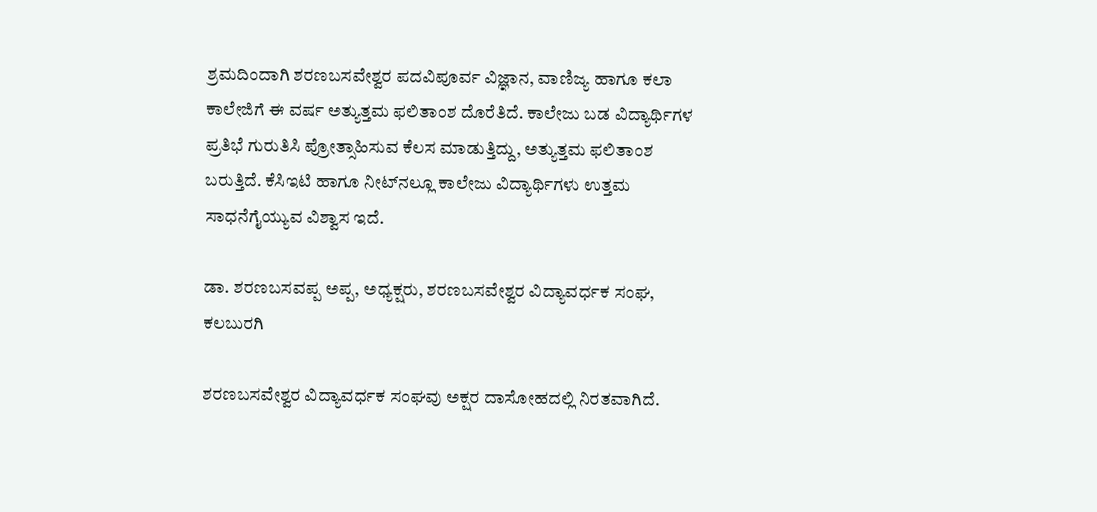ಶ್ರಮದಿಂದಾಗಿ ಶರಣಬಸವೇಶ್ವರ ಪದವಿಪೂರ್ವ ವಿಜ್ಞಾನ, ವಾಣಿಜ್ಯ ಹಾಗೂ ಕಲಾ ಕಾಲೇಜಿಗೆ ಈ ವರ್ಷ ಅತ್ಯುತ್ತಮ ಫಲಿತಾಂಶ ದೊರೆತಿದೆ. ಕಾಲೇಜು ಬಡ ವಿದ್ಯಾರ್ಥಿಗಳ ಪ್ರತಿಭೆ ಗುರುತಿಸಿ ಪ್ರೋತ್ಸಾಹಿಸುವ ಕೆಲಸ ಮಾಡುತ್ತಿದ್ದು, ಅತ್ಯುತ್ತಮ ಫಲಿತಾಂಶ ಬರುತ್ತಿದೆ. ಕೆಸಿಇಟಿ ಹಾಗೂ ನೀಟ್‌ನಲ್ಲೂ ಕಾಲೇಜು ವಿದ್ಯಾರ್ಥಿಗಳು ಉತ್ತಮ ಸಾಧನೆಗೈಯ್ಯುವ ವಿಶ್ವಾಸ ಇದೆ.

ಡಾ. ಶರಣಬಸವಪ್ಪ ಅಪ್ಪ, ಅಧ್ಯಕ್ಷರು, ಶರಣಬಸವೇಶ್ವರ ವಿದ್ಯಾವರ್ಧಕ ಸಂಘ, ಕಲಬುರಗಿ

ಶರಣಬಸವೇಶ್ವರ ವಿದ್ಯಾವರ್ಧಕ ಸಂಘವು ಅಕ್ಷರ ದಾಸೋಹದಲ್ಲಿ ನಿರತವಾಗಿದೆ.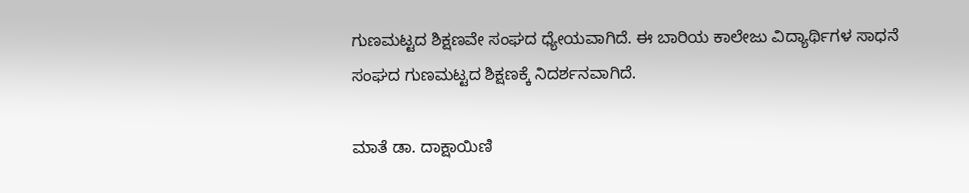ಗುಣಮಟ್ಟದ ಶಿಕ್ಷಣವೇ ಸಂಘದ ಧ್ಯೇಯವಾಗಿದೆ. ಈ ಬಾರಿಯ ಕಾಲೇಜು ವಿದ್ಯಾರ್ಥಿಗಳ ಸಾಧನೆ ಸಂಘದ ಗುಣಮಟ್ಟದ ಶಿಕ್ಷಣಕ್ಕೆ ನಿದರ್ಶನವಾಗಿದೆ.

ಮಾತೆ ಡಾ. ದಾಕ್ಷಾಯಿಣಿ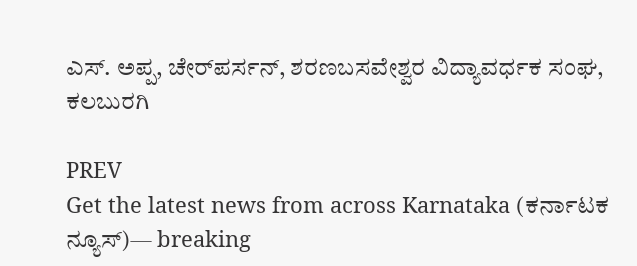ಎಸ್‌. ಅಪ್ಪ, ಚೇರ್‌ಪರ್ಸನ್‌, ಶರಣಬಸವೇಶ್ವರ ವಿದ್ಯಾವರ್ಧಕ ಸಂಘ, ಕಲಬುರಗಿ

PREV
Get the latest news from across Karnataka (ಕರ್ನಾಟಕ ನ್ಯೂಸ್)— breaking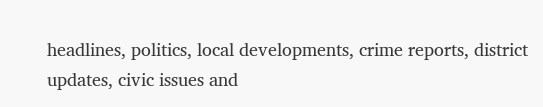headlines, politics, local developments, crime reports, district updates, civic issues and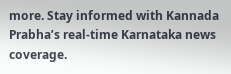more. Stay informed with Kannada Prabha’s real‑time Karnataka news coverage.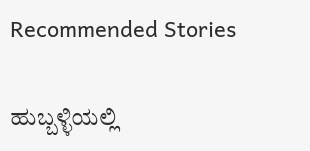Recommended Stories

ಹುಬ್ಬಳ್ಳಿಯಲ್ಲಿ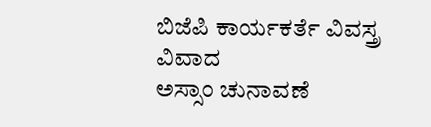ಬಿಜೆಪಿ ಕಾರ್ಯಕರ್ತೆ ವಿವಸ್ತ್ರ ವಿವಾದ
ಅಸ್ಸಾಂ ಚುನಾವಣೆ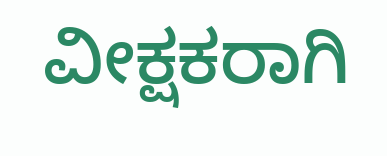ವೀಕ್ಷಕರಾಗಿ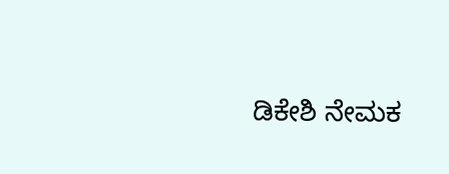ಡಿಕೇಶಿ ನೇಮಕ